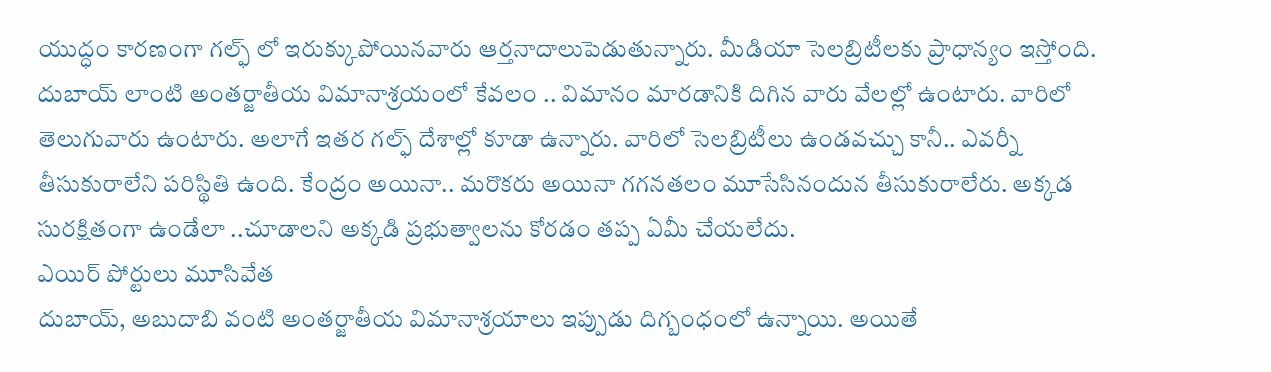యుద్ధం కారణంగా గల్ఫ్ లో ఇరుక్కుపోయినవారు ఆర్తనాదాలుపెడుతున్నారు. మీడియా సెలబ్రిటీలకు ప్రాధాన్యం ఇస్తోంది. దుబాయ్ లాంటి అంతర్జాతీయ విమానాశ్రయంలో కేవలం .. విమానం మారడానికి దిగిన వారు వేలల్లో ఉంటారు. వారిలో తెలుగువారు ఉంటారు. అలాగే ఇతర గల్ఫ్ దేశాల్లో కూడా ఉన్నారు. వారిలో సెలబ్రిటీలు ఉండవచ్చు కానీ.. ఎవర్నీ తీసుకురాలేని పరిస్థితి ఉంది. కేంద్రం అయినా.. మరొకరు అయినా గగనతలం మూసేసినందున తీసుకురాలేరు. అక్కడ సురక్షితంగా ఉండేలా ..చూడాలని అక్కడి ప్రభుత్వాలను కోరడం తప్ప ఏమీ చేయలేదు.
ఎయిర్ పోర్టులు మూసివేత
దుబాయ్, అబుదాబి వంటి అంతర్జాతీయ విమానాశ్రయాలు ఇప్పుడు దిగ్బంధంలో ఉన్నాయి. అయితే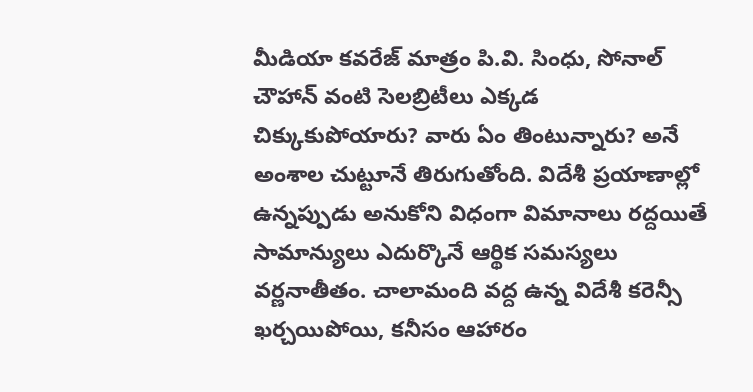మీడియా కవరేజ్ మాత్రం పి.వి. సింధు, సోనాల్ చౌహాన్ వంటి సెలబ్రిటీలు ఎక్కడ చిక్కుకుపోయారు? వారు ఏం తింటున్నారు? అనే అంశాల చుట్టూనే తిరుగుతోంది. విదేశీ ప్రయాణాల్లో ఉన్నప్పుడు అనుకోని విధంగా విమానాలు రద్దయితే సామాన్యులు ఎదుర్కొనే ఆర్థిక సమస్యలు వర్ణనాతీతం. చాలామంది వద్ద ఉన్న విదేశీ కరెన్సీ ఖర్చయిపోయి, కనీసం ఆహారం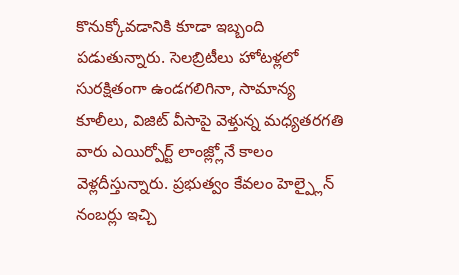కొనుక్కోవడానికి కూడా ఇబ్బంది పడుతున్నారు. సెలబ్రిటీలు హోటళ్లలో సురక్షితంగా ఉండగలిగినా, సామాన్య కూలీలు, విజిట్ వీసాపై వెళ్తున్న మధ్యతరగతి వారు ఎయిర్పోర్ట్ లాంజ్ల్లోనే కాలం వెళ్లదీస్తున్నారు. ప్రభుత్వం కేవలం హెల్ప్లైన్ నంబర్లు ఇచ్చి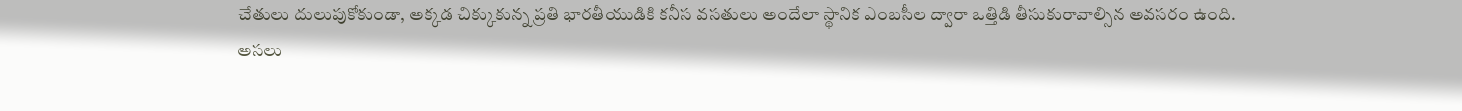చేతులు దులుపుకోకుండా, అక్కడ చిక్కుకున్న ప్రతి భారతీయుడికి కనీస వసతులు అందేలా స్థానిక ఎంబసీల ద్వారా ఒత్తిడి తీసుకురావాల్సిన అవసరం ఉంది.
అసలు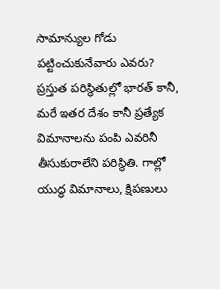సామాన్యుల గోడు పట్టించుకునేవారు ఎవరు?
ప్రస్తుత పరిస్థితుల్లో భారత్ కానీ, మరే ఇతర దేశం కానీ ప్రత్యేక విమానాలను పంపి ఎవరినీ తీసుకురాలేని పరిస్థితి. గాల్లో యుద్ధ విమానాలు, క్షిపణులు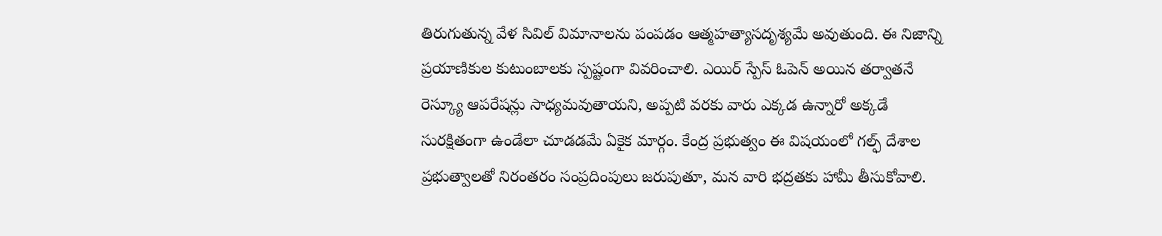తిరుగుతున్న వేళ సివిల్ విమానాలను పంపడం ఆత్మహత్యాసదృశ్యమే అవుతుంది. ఈ నిజాన్ని ప్రయాణికుల కుటుంబాలకు స్పష్టంగా వివరించాలి. ఎయిర్ స్పేస్ ఓపెన్ అయిన తర్వాతనే రెస్క్యూ ఆపరేషన్లు సాధ్యమవుతాయని, అప్పటి వరకు వారు ఎక్కడ ఉన్నారో అక్కడే సురక్షితంగా ఉండేలా చూడడమే ఏకైక మార్గం. కేంద్ర ప్రభుత్వం ఈ విషయంలో గల్ఫ్ దేశాల ప్రభుత్వాలతో నిరంతరం సంప్రదింపులు జరుపుతూ, మన వారి భద్రతకు హామీ తీసుకోవాలి.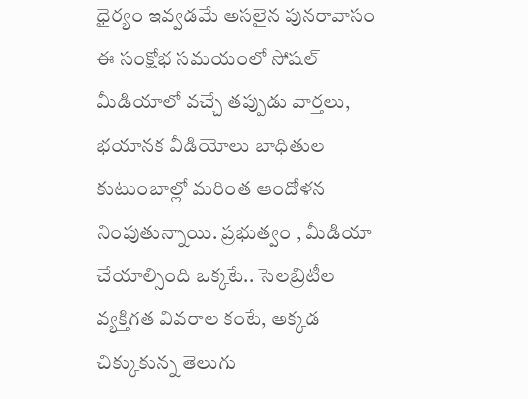ధైర్యం ఇవ్వడమే అసలైన పునరావాసం
ఈ సంక్షోభ సమయంలో సోషల్ మీడియాలో వచ్చే తప్పుడు వార్తలు, భయానక వీడియోలు బాధితుల కుటుంబాల్లో మరింత ఆందోళన నింపుతున్నాయి. ప్రభుత్వం , మీడియా చేయాల్సింది ఒక్కటే.. సెలబ్రిటీల వ్యక్తిగత వివరాల కంటే, అక్కడ చిక్కుకున్న తెలుగు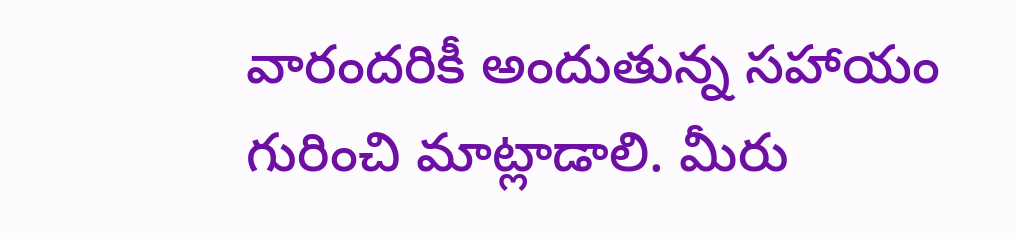వారందరికీ అందుతున్న సహాయం గురించి మాట్లాడాలి. మీరు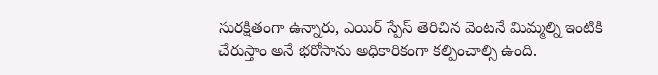సురక్షితంగా ఉన్నారు, ఎయిర్ స్పేస్ తెరిచిన వెంటనే మిమ్మల్ని ఇంటికి చేరుస్తాం అనే భరోసాను అధికారికంగా కల్పించాల్సి ఉంది.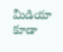మీడియా కూడా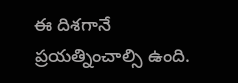ఈ దిశగానే ప్రయత్నించాల్సి ఉంది.